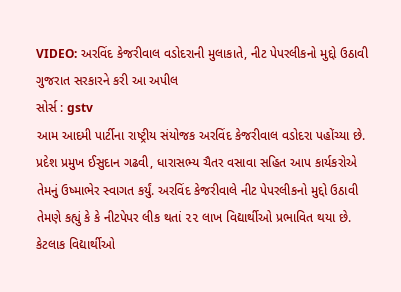VIDEO: અરવિંદ કેજરીવાલ વડોદરાની મુલાકાતે, નીટ પેપરલીકનો મુદ્દો ઉઠાવી ગુજરાત સરકારને કરી આ અપીલ
સોર્સ : gstv
આમ આદમી પાર્ટીના રાષ્ટ્રીય સંયોજક અરવિંદ કેજરીવાલ વડોદરા પહોંચ્યા છે. પ્રદેશ પ્રમુખ ઈસુદાન ગઢવી, ધારાસભ્ય ચૈતર વસાવા સહિત આપ કાર્યકરોએ તેમનું ઉષ્માભેર સ્વાગત કર્યું. અરવિંદ કેજરીવાલે નીટ પેપરલીકનો મુદ્દો ઉઠાવી તેમણે કહ્યું કે કે નીટપેપર લીક થતાં ૨૨ લાખ વિદ્યાર્થીઓ પ્રભાવિત થયા છે. કેટલાક વિદ્યાર્થીઓ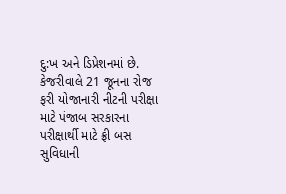દુ:ખ અને ડિપ્રેશનમાં છે. કેજરીવાલે 21 જૂનના રોજ ફરી યોજાનારી નીટની પરીક્ષા માટે પંજાબ સરકારના પરીક્ષાર્થી માટે ફ્રી બસ સુવિધાની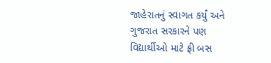જાહેરાતનું સ્વાગત કર્યું અને ગુજરાત સરકારને પણ વિદ્યાર્થીઓ માટે ફ્રી બસ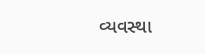વ્યવસ્થા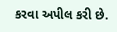કરવા અપીલ કરી છે.